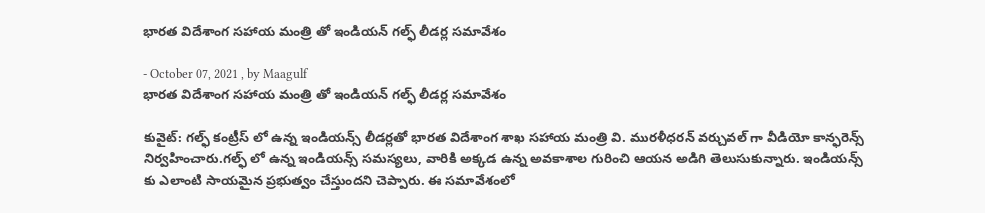భారత విదేశాంగ సహాయ మంత్రి తో ఇండియన్ గల్ఫ్ లీడర్ల సమావేశం

- October 07, 2021 , by Maagulf
భారత విదేశాంగ సహాయ మంత్రి తో ఇండియన్ గల్ఫ్ లీడర్ల సమావేశం

కువైట్: గల్ఫ్ కంట్రీస్ లో ఉన్న ఇండియన్స్ లీడర్లతో భారత విదేశాంగ శాఖ సహాయ మంత్రి వి. మురళీధరన్ వర్చువల్ గా వీడియో కాన్ఫరెన్స్ నిర్వహించారు.గల్ఫ్ లో ఉన్న ఇండియన్స్ సమస్యలు, వారికి అక్కడ ఉన్న అవకాశాల గురించి ఆయన అడిగి తెలుసుకున్నారు. ఇండియన్స్ కు ఎలాంటి సాయమైన ప్రభుత్వం చేస్తుందని చెప్పారు. ఈ సమావేశంలో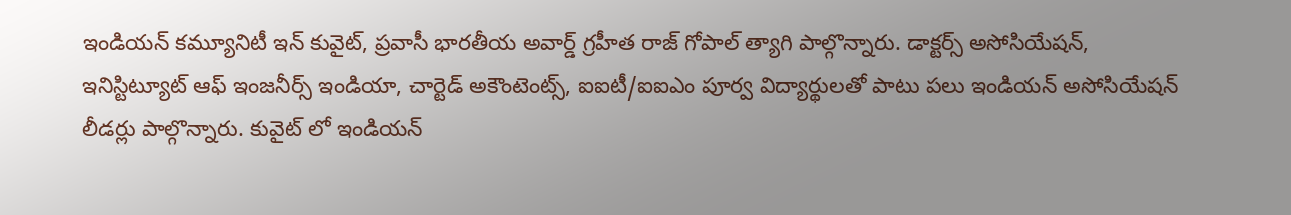ఇండియన్ కమ్యూనిటీ ఇన్ కువైట్, ప్రవాసీ భారతీయ అవార్డ్ గ్రహీత రాజ్ గోపాల్ త్యాగి పాల్గొన్నారు. డాక్టర్స్ అసోసియేషన్, ఇనిస్టిట్యూట్ ఆఫ్ ఇంజనీర్స్ ఇండియా, చార్టెడ్ అకౌంటెంట్స్, ఐఐటీ/ఐఐఎం పూర్వ విద్యార్థులతో పాటు పలు ఇండియన్ అసోసియేషన్ లీడర్లు పాల్గొన్నారు. కువైట్ లో ఇండియన్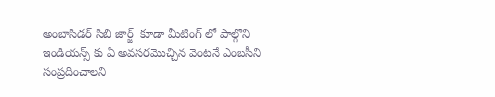అంబాసిడర్ సిబి జార్జ్  కూడా మీటింగ్ లో పాల్గొని ఇండియన్స్ కు ఏ అవసరమొచ్చిన వెంటనే ఎంబసీని సంప్రదించాలని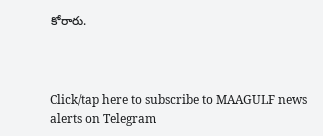కోరారు.



Click/tap here to subscribe to MAAGULF news alerts on Telegram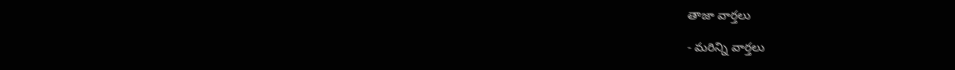తాజా వార్తలు

- మరిన్ని వార్తలు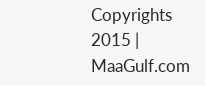Copyrights 2015 | MaaGulf.com